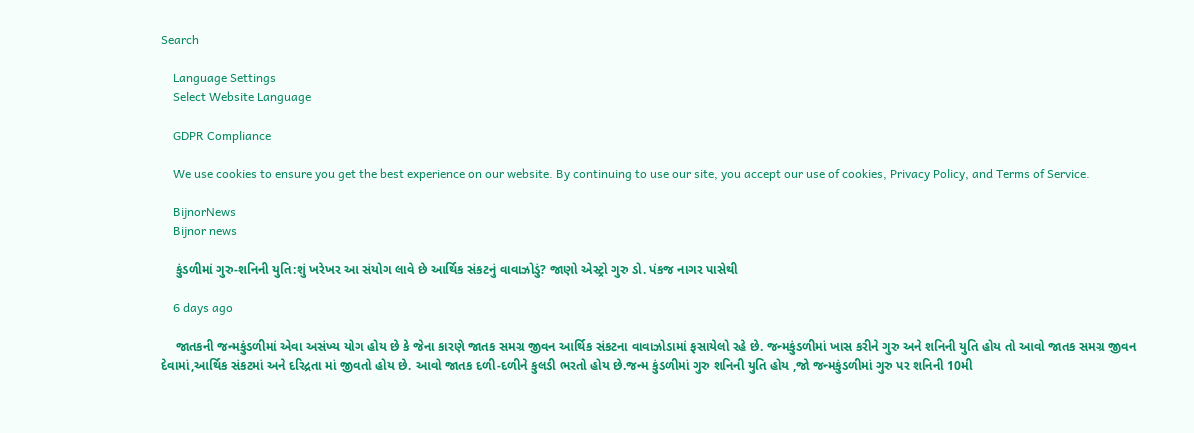Search

    Language Settings
    Select Website Language

    GDPR Compliance

    We use cookies to ensure you get the best experience on our website. By continuing to use our site, you accept our use of cookies, Privacy Policy, and Terms of Service.

    BijnorNews
    Bijnor news

    કુંડળીમાં ગુરુ-શનિની યુતિ:શું ખરેખર આ સંયોગ લાવે છે આર્થિક સંકટનું વાવાઝોડું? જાણો એસ્ટ્રો ગુરુ ડો. પંકજ નાગર પાસેથી

    6 days ago

    જાતકની જન્મકુંડળીમાં એવા અસંખ્ય યોગ હોય છે કે જેના કારણે જાતક સમગ્ર જીવન આર્થિક સંકટના વાવાઝોડામાં ફસાયેલો રહે છે. જન્મકુંડળીમાં ખાસ કરીને ગુરુ અને શનિની યુતિ હોય તો આવો જાતક સમગ્ર જીવન દેવામાં,આર્થિક સંકટમાં અને દરિદ્રતા માં જીવતો હોય છે. આવો જાતક દળી-દળીને કુલડી ભરતો હોય છે.જન્મ કુંડળીમાં ગુરુ શનિની યુતિ હોય ,જો જન્મકુંડળીમાં ગુરુ પર શનિની 10મી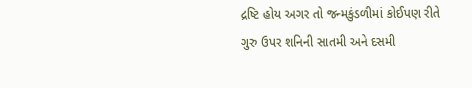દ્રષ્ટિ હોય અગર તો જન્મકુંડળીમાં કોઈપણ રીતે ગુરુ ઉપર શનિની સાતમી અને દસમી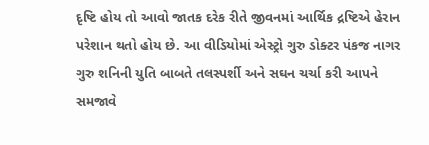દૃષ્ટિ હોય તો આવો જાતક દરેક રીતે જીવનમાં આર્થિક દ્રષ્ટિએ હેરાન પરેશાન થતો હોય છે. આ વીડિયોમાં એસ્ટ્રો ગુરુ ડોક્ટર પંકજ નાગર ગુરુ શનિની યુતિ બાબતે તલસ્પર્શી અને સઘન ચર્ચા કરી આપને સમજાવે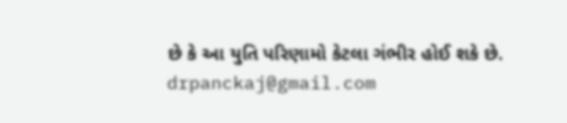છે કે આ યુતિ પરિણામો કેટલા ગંભીર હોઈ શકે છે. drpanckaj@gmail.com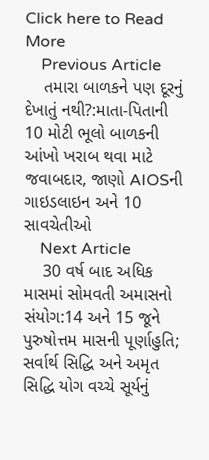Click here to Read More
    Previous Article
    તમારા બાળકને પણ દૂરનું દેખાતું નથી?:માતા-પિતાની 10 મોટી ભૂલો બાળકની આંખો ખરાબ થવા માટે જવાબદાર, જાણો AIOSની ગાઇડલાઇન અને 10 સાવચેતીઓ
    Next Article
    30 વર્ષ બાદ અધિક માસમાં સોમવતી અમાસનો સંયોગ:14 અને 15 જૂને પુરુષોત્તમ માસની પૂર્ણાહુતિ; સર્વાર્થ સિદ્ધિ અને અમૃત સિદ્ધિ યોગ વચ્ચે સૂર્યનું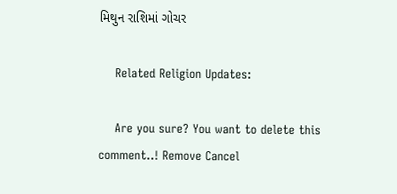મિથુન રાશિમાં ગોચર

    Related Religion Updates:

    Are you sure? You want to delete this comment..! Remove Cancel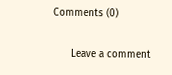Comments (0)

      Leave a comment